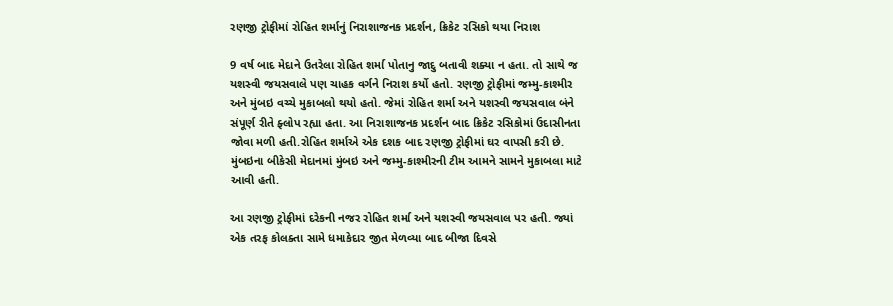રણજી ટ્રોફીમાં રોહિત શર્માનું નિરાશાજનક પ્રદર્શન, ક્રિકેટ રસિકો થયા નિરાશ

9 વર્ષ બાદ મેદાને ઉતરેલા રોહિત શર્મા પોતાનુ જાદુ બતાવી શક્યા ન હતા. તો સાથે જ યશસ્વી જયસવાલે પણ ચાહક વર્ગને નિરાશ કર્યો હતો. રણજી ટ્રોફીમાં જમ્મુ-કાશ્મીર અને મુંબઇ વચ્ચે મુકાબલો થયો હતો. જેમાં રોહિત શર્મા અને યશસ્વી જયસવાલ બંને સંપૂર્ણ રીતે ફ્લોપ રહ્યા હતા. આ નિરાશાજનક પ્રદર્શન બાદ ક્રિકેટ રસિકોમાં ઉદાસીનતા જોવા મળી હતી.રોહિત શર્માએ એક દશક બાદ રણજી ટ્રોફીમાં ઘર વાપસી કરી છે. મુંબઇના બીકેસી મેદાનમાં મુંબઇ અને જમ્મુ-કાશ્મીરની ટીમ આમને સામને મુકાબલા માટે આવી હતી.

આ રણજી ટ્રોફીમાં દરેકની નજર રોહિત શર્મા અને યશસ્વી જયસવાલ પર હતી. જ્યાં એક તરફ કોલક્તા સામે ધમાકેદાર જીત મેળવ્યા બાદ બીજા દિવસે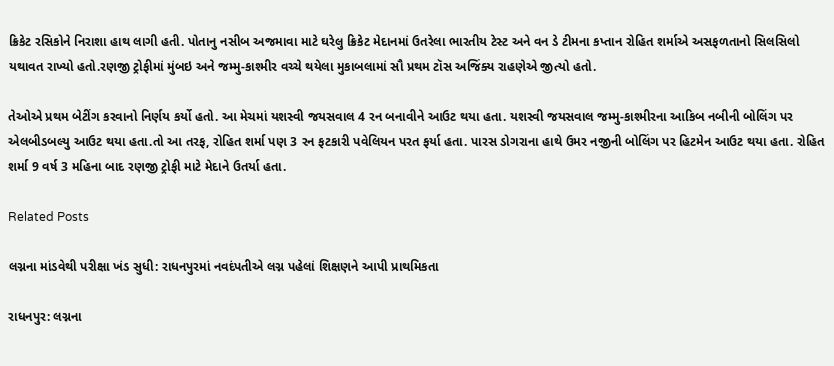ક્રિકેટ રસિકોને નિરાશા હાથ લાગી હતી. પોતાનુ નસીબ અજમાવા માટે ઘરેલુ ક્રિકેટ મેદાનમાં ઉતરેલા ભારતીય ટેસ્ટ અને વન ડે ટીમના કપ્તાન રોહિત શર્માએ અસફળતાનો સિલસિલો યથાવત રાખ્યો હતો.રણજી ટ્રોફીમાં મુંબઇ અને જમ્મુ-કાશ્મીર વચ્ચે થયેલા મુકાબલામાં સૌ પ્રથમ ટૉસ અજિંક્ય રાહણેએ જીત્યો હતો.

તેઓએ પ્રથમ બેટીંગ કરવાનો નિર્ણય કર્યો હતો. આ મેચમાં યશસ્વી જયસવાલ 4 રન બનાવીને આઉટ થયા હતા. યશસ્વી જયસવાલ જમ્મુ-કાશ્મીરના આકિબ નબીની બોલિંગ પર એલબીડબલ્યુ આઉટ થયા હતા.તો આ તરફ, રોહિત શર્મા પણ 3 રન ફટકારી પવેલિયન પરત ફર્યા હતા. પારસ ડોગરાના હાથે ઉમર નજીની બોલિંગ પર હિટમેન આઉટ થયા હતા. રોહિત શર્મા 9 વર્ષ 3 મહિના બાદ રણજી ટ્રોફી માટે મેદાને ઉતર્યા હતા.

Related Posts

લગ્નના માંડવેથી પરીક્ષા ખંડ સુધી: રાધનપુરમાં નવદંપતીએ લગ્ન પહેલાં શિક્ષણને આપી પ્રાથમિકતા

રાધનપુર: લગ્નના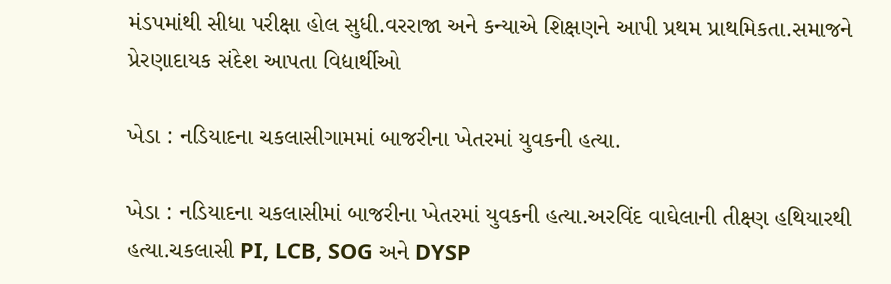મંડપમાંથી સીધા પરીક્ષા હોલ સુધી.વરરાજા અને કન્યાએ શિક્ષણને આપી પ્રથમ પ્રાથમિકતા.સમાજને પ્રેરણાદાયક સંદેશ આપતા વિદ્યાર્થીઓ

ખેડા : નડિયાદના ચકલાસીગામમાં બાજરીના ખેતરમાં યુવકની હત્યા.

ખેડા : નડિયાદના ચકલાસીમાં બાજરીના ખેતરમાં યુવકની હત્યા.અરવિંદ વાઘેલાની તીક્ષ્ણ હથિયારથી હત્યા.ચકલાસી PI, LCB, SOG અને DYSP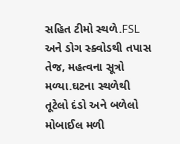સહિત ટીમો સ્થળે.FSL અને ડોગ સ્ક્વોડથી તપાસ તેજ, મહત્વના સૂત્રો મળ્યા.ઘટના સ્થળેથી તૂટેલો દંડો અને બળેલો મોબાઈલ મળી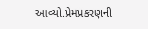આવ્યો.પ્રેમપ્રકરણની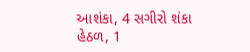આશંકા, 4 સગીરો શંકા હેઠળ, 1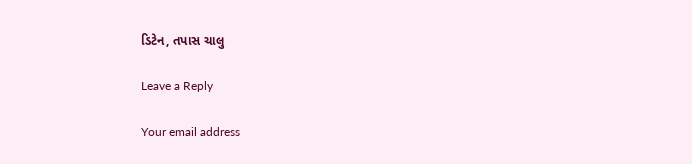ડિટેન, તપાસ ચાલુ

Leave a Reply

Your email address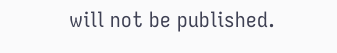will not be published.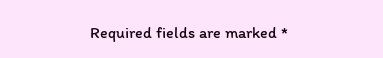Required fields are marked *